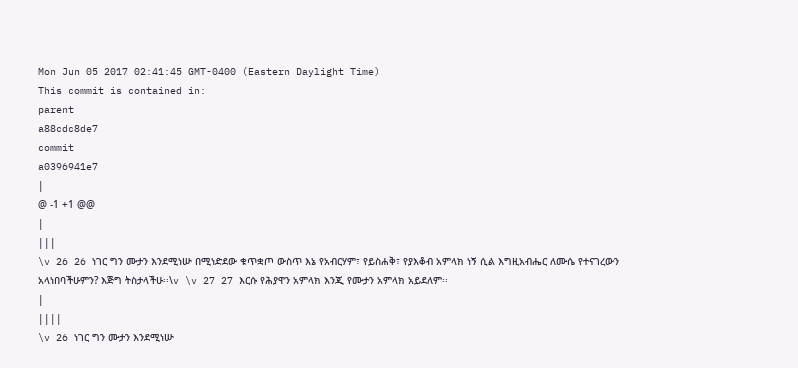Mon Jun 05 2017 02:41:45 GMT-0400 (Eastern Daylight Time)
This commit is contained in:
parent
a88cdc8de7
commit
a0396941e7
|
@ -1 +1 @@
|
|||
\v 26 26 ነገር ግን ሙታን እንደሚነሡ በሚነድደው ቁጥቋጦ ውስጥ እኔ የአብርሃም፣ የይስሐቅ፣ የያእቆብ አምላክ ነኝ ሲል እግዚአብሔር ለሙሴ የተናገረውን አላነበባችሁምን? እጅግ ትስታላችሁ፡፡\v \v 27 27 እርሱ የሕያዋን አምላክ እንጂ የሙታን አምላክ አይደለም፡፡
|
||||
\v 26 ነገር ግን ሙታን እንደሚነሡ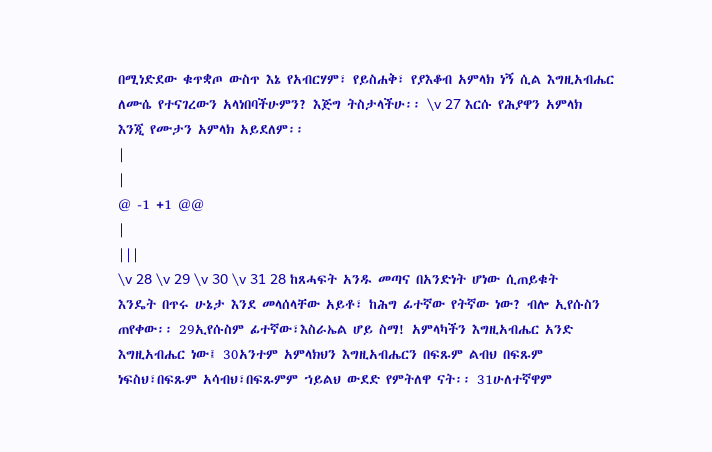በሚነድደው ቁጥቋጦ ውስጥ እኔ የአብርሃም፣ የይስሐቅ፣ የያእቆብ አምላክ ነኝ ሲል እግዚአብሔር ለሙሴ የተናገረውን አላነበባችሁምን? እጅግ ትስታላችሁ፡፡ \v 27 እርሱ የሕያዋን አምላክ እንጂ የሙታን አምላክ አይደለም፡፡
|
|
@ -1 +1 @@
|
|||
\v 28 \v 29 \v 30 \v 31 28 ከጸሓፍት አንዱ መጣና በአንድነት ሆነው ሲጠይቁት እንዴት በጥሩ ሁኔታ እንደ መላሰላቸው አይቶ፣ ከሕግ ፊተኛው የትኛው ነው? ብሎ ኢየሱስን ጠየቀው፡፡ 29ኢየሱስም ፊተኛው፣እስራኤል ሆይ ስማ! አምላካችን እግዚአብሔር አንድ እግዚአብሔር ነው፤ 30አንተም አምላክህን እግዚአብሔርን በፍጹም ልብህ በፍጹም ነፍስህ፣በፍጹም አሳብህ፣በፍጹምም ኀይልህ ውደድ የምትለዋ ናት፡፡ 31ሁለተኛዋም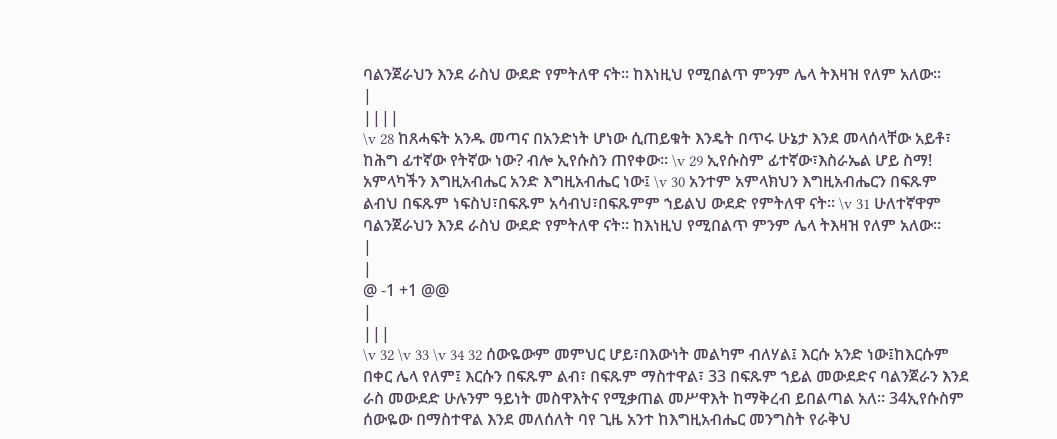ባልንጀራህን እንደ ራስህ ውደድ የምትለዋ ናት፡፡ ከእነዚህ የሚበልጥ ምንም ሌላ ትእዛዝ የለም አለው፡፡
|
||||
\v 28 ከጸሓፍት አንዱ መጣና በአንድነት ሆነው ሲጠይቁት እንዴት በጥሩ ሁኔታ እንደ መላሰላቸው አይቶ፣ ከሕግ ፊተኛው የትኛው ነው? ብሎ ኢየሱስን ጠየቀው፡፡ \v 29 ኢየሱስም ፊተኛው፣እስራኤል ሆይ ስማ! አምላካችን እግዚአብሔር አንድ እግዚአብሔር ነው፤ \v 30 አንተም አምላክህን እግዚአብሔርን በፍጹም ልብህ በፍጹም ነፍስህ፣በፍጹም አሳብህ፣በፍጹምም ኀይልህ ውደድ የምትለዋ ናት፡፡ \v 31 ሁለተኛዋም ባልንጀራህን እንደ ራስህ ውደድ የምትለዋ ናት፡፡ ከእነዚህ የሚበልጥ ምንም ሌላ ትእዛዝ የለም አለው፡፡
|
|
@ -1 +1 @@
|
|||
\v 32 \v 33 \v 34 32 ሰውዬውም መምህር ሆይ፣በእውነት መልካም ብለሃል፤ እርሱ አንድ ነው፤ከእርሱም በቀር ሌላ የለም፤ እርሱን በፍጹም ልብ፣ በፍጹም ማስተዋል፣ 33 በፍጹም ኀይል መውደድና ባልንጀራን እንደ ራስ መውደድ ሁሉንም ዓይነት መስዋእትና የሚቃጠል መሥዋእት ከማቅረብ ይበልጣል አለ፡፡ 34ኢየሱስም ሰውዬው በማስተዋል እንደ መለሰለት ባየ ጊዜ አንተ ከእግዚአብሔር መንግስት የራቅህ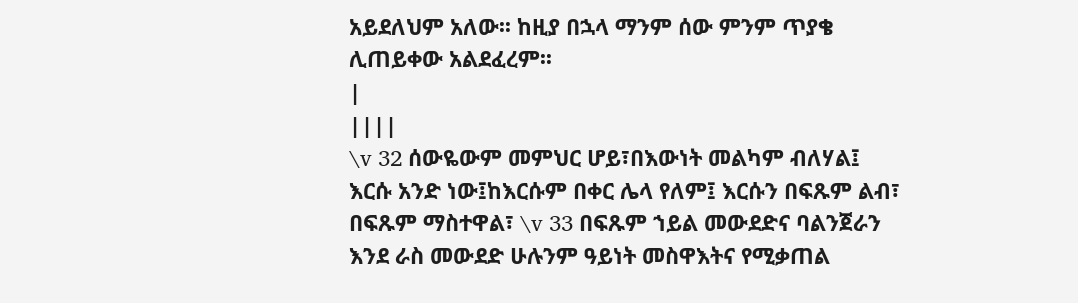አይደለህም አለው፡፡ ከዚያ በኋላ ማንም ሰው ምንም ጥያቄ ሊጠይቀው አልደፈረም፡፡
|
||||
\v 32 ሰውዬውም መምህር ሆይ፣በእውነት መልካም ብለሃል፤ እርሱ አንድ ነው፤ከእርሱም በቀር ሌላ የለም፤ እርሱን በፍጹም ልብ፣ በፍጹም ማስተዋል፣ \v 33 በፍጹም ኀይል መውደድና ባልንጀራን እንደ ራስ መውደድ ሁሉንም ዓይነት መስዋእትና የሚቃጠል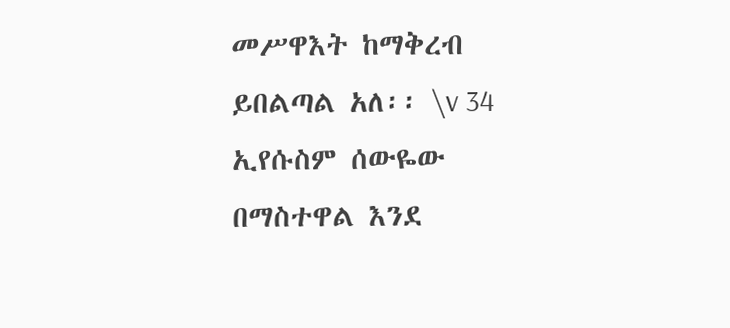መሥዋእት ከማቅረብ ይበልጣል አለ፡፡ \v 34 ኢየሱስም ሰውዬው በማስተዋል እንደ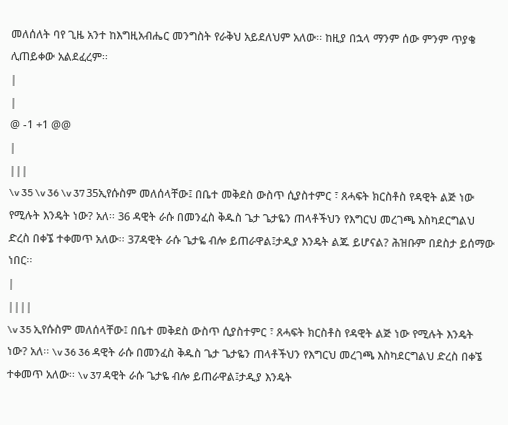መለሰለት ባየ ጊዜ አንተ ከእግዚአብሔር መንግስት የራቅህ አይደለህም አለው፡፡ ከዚያ በኋላ ማንም ሰው ምንም ጥያቄ ሊጠይቀው አልደፈረም፡፡
|
|
@ -1 +1 @@
|
|||
\v 35 \v 36 \v 37 35ኢየሱስም መለሰላቸው፤ በቤተ መቅደስ ውስጥ ሲያስተምር ፣ ጸሓፍት ክርስቶስ የዳዊት ልጅ ነው የሚሉት እንዴት ነው? አለ፡፡ 36 ዳዊት ራሱ በመንፈስ ቅዱስ ጌታ ጌታዬን ጠላቶችህን የእግርህ መረገጫ እስካደርግልህ ድረስ በቀኜ ተቀመጥ አለው፡፡ 37ዳዊት ራሱ ጌታዬ ብሎ ይጠራዋል፤ታዲያ እንዴት ልጁ ይሆናል? ሕዝቡም በደስታ ይሰማው ነበር፡፡
|
||||
\v 35 ኢየሱስም መለሰላቸው፤ በቤተ መቅደስ ውስጥ ሲያስተምር ፣ ጸሓፍት ክርስቶስ የዳዊት ልጅ ነው የሚሉት እንዴት ነው? አለ፡፡ \v 36 36 ዳዊት ራሱ በመንፈስ ቅዱስ ጌታ ጌታዬን ጠላቶችህን የእግርህ መረገጫ እስካደርግልህ ድረስ በቀኜ ተቀመጥ አለው፡፡ \v 37 ዳዊት ራሱ ጌታዬ ብሎ ይጠራዋል፤ታዲያ እንዴት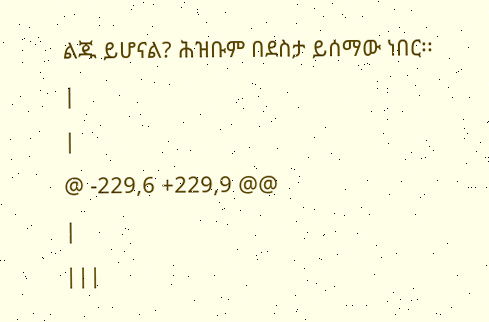ልጁ ይሆናል? ሕዝቡም በደስታ ይሰማው ነበር፡፡
|
|
@ -229,6 +229,9 @@
|
|||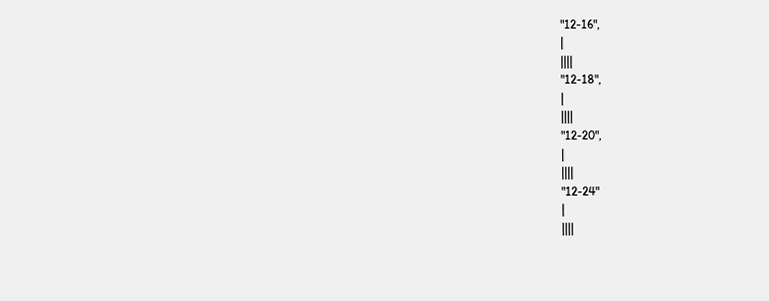"12-16",
|
||||
"12-18",
|
||||
"12-20",
|
||||
"12-24"
|
||||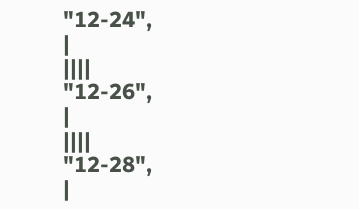"12-24",
|
||||
"12-26",
|
||||
"12-28",
|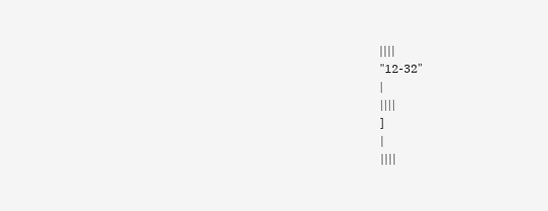||||
"12-32"
|
||||
]
|
||||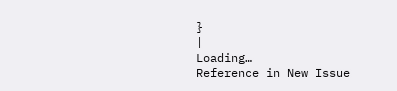}
|
Loading…
Reference in New Issue